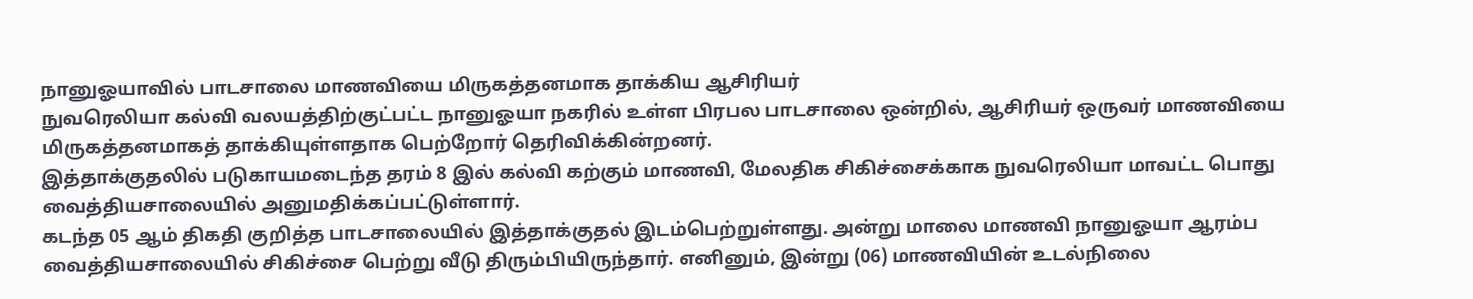நானுஓயாவில் பாடசாலை மாணவியை மிருகத்தனமாக தாக்கிய ஆசிரியர்
நுவரெலியா கல்வி வலயத்திற்குட்பட்ட நானுஓயா நகரில் உள்ள பிரபல பாடசாலை ஒன்றில், ஆசிரியர் ஒருவர் மாணவியை மிருகத்தனமாகத் தாக்கியுள்ளதாக பெற்றோர் தெரிவிக்கின்றனர்.
இத்தாக்குதலில் படுகாயமடைந்த தரம் 8 இல் கல்வி கற்கும் மாணவி, மேலதிக சிகிச்சைக்காக நுவரெலியா மாவட்ட பொது வைத்தியசாலையில் அனுமதிக்கப்பட்டுள்ளார்.
கடந்த 05 ஆம் திகதி குறித்த பாடசாலையில் இத்தாக்குதல் இடம்பெற்றுள்ளது. அன்று மாலை மாணவி நானுஓயா ஆரம்ப வைத்தியசாலையில் சிகிச்சை பெற்று வீடு திரும்பியிருந்தார். எனினும், இன்று (06) மாணவியின் உடல்நிலை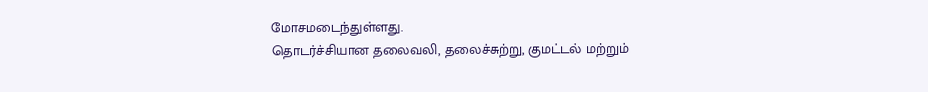மோசமடைந்துள்ளது.
தொடர்ச்சியான தலைவலி, தலைச்சுற்று, குமட்டல் மற்றும்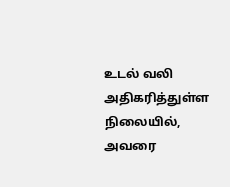உடல் வலி அதிகரித்துள்ள நிலையில், அவரை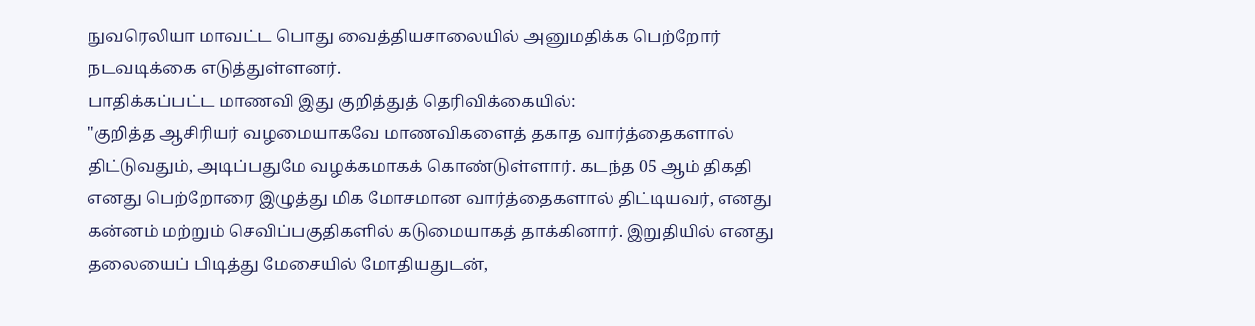நுவரெலியா மாவட்ட பொது வைத்தியசாலையில் அனுமதிக்க பெற்றோர் நடவடிக்கை எடுத்துள்ளனர்.
பாதிக்கப்பட்ட மாணவி இது குறித்துத் தெரிவிக்கையில்:
"குறித்த ஆசிரியர் வழமையாகவே மாணவிகளைத் தகாத வார்த்தைகளால் திட்டுவதும், அடிப்பதுமே வழக்கமாகக் கொண்டுள்ளார். கடந்த 05 ஆம் திகதி எனது பெற்றோரை இழுத்து மிக மோசமான வார்த்தைகளால் திட்டியவர், எனது கன்னம் மற்றும் செவிப்பகுதிகளில் கடுமையாகத் தாக்கினார். இறுதியில் எனது தலையைப் பிடித்து மேசையில் மோதியதுடன்,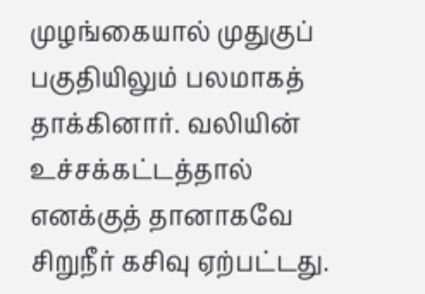முழங்கையால் முதுகுப் பகுதியிலும் பலமாகத் தாக்கினார். வலியின் உச்சக்கட்டத்தால் எனக்குத் தானாகவே சிறுநீர் கசிவு ஏற்பட்டது.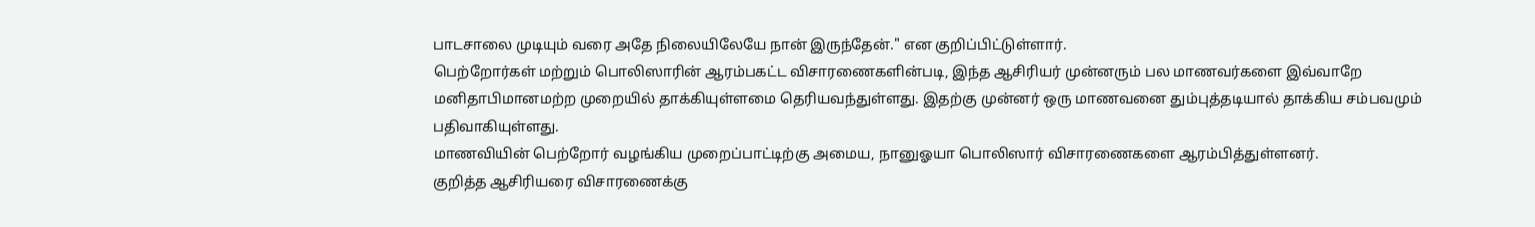பாடசாலை முடியும் வரை அதே நிலையிலேயே நான் இருந்தேன்." என குறிப்பிட்டுள்ளார்.
பெற்றோர்கள் மற்றும் பொலிஸாரின் ஆரம்பகட்ட விசாரணைகளின்படி, இந்த ஆசிரியர் முன்னரும் பல மாணவர்களை இவ்வாறே மனிதாபிமானமற்ற முறையில் தாக்கியுள்ளமை தெரியவந்துள்ளது. இதற்கு முன்னர் ஒரு மாணவனை தும்புத்தடியால் தாக்கிய சம்பவமும் பதிவாகியுள்ளது.
மாணவியின் பெற்றோர் வழங்கிய முறைப்பாட்டிற்கு அமைய, நானுஓயா பொலிஸார் விசாரணைகளை ஆரம்பித்துள்ளனர்.
குறித்த ஆசிரியரை விசாரணைக்கு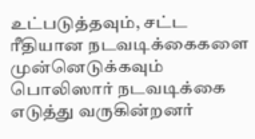உட்படுத்தவும், சட்ட ரீதியான நடவடிக்கைகளை முன்னெடுக்கவும் பொலிஸார் நடவடிக்கை எடுத்து வருகின்றனர்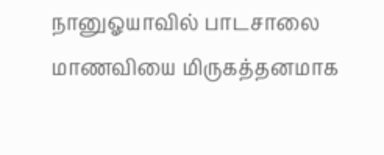நானுஓயாவில் பாடசாலை மாணவியை மிருகத்தனமாக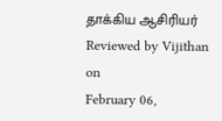தாக்கிய ஆசிரியர்
Reviewed by Vijithan
on
February 06,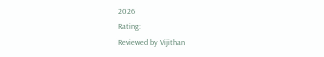2026
Rating:
Reviewed by Vijithan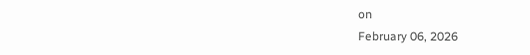on
February 06, 2026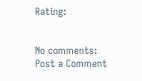Rating:


No comments:
Post a Comment